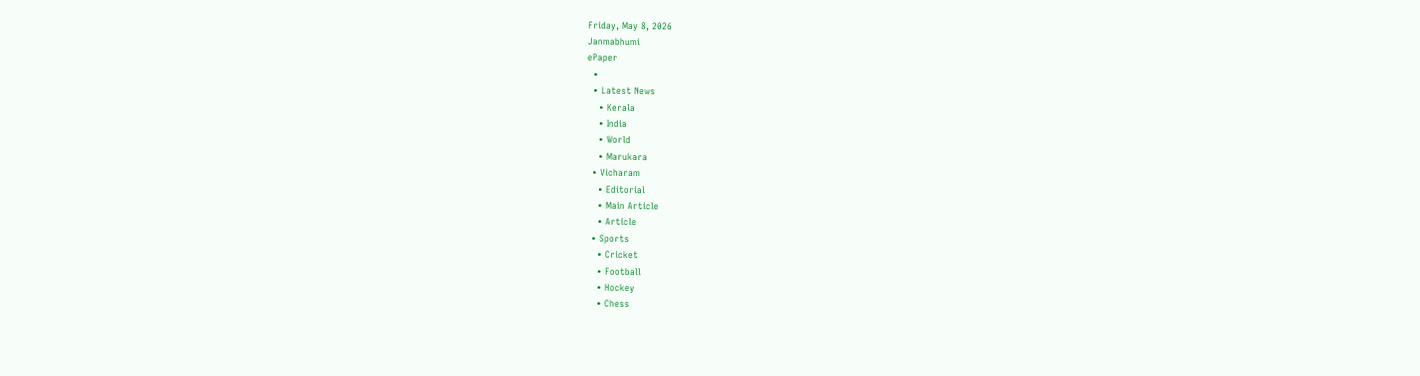Friday, May 8, 2026
Janmabhumi
ePaper
  •
  • Latest News
    • Kerala
    • India
    • World
    • Marukara
  • Vicharam
    • Editorial
    • Main Article
    • Article
  • Sports
    • Cricket
    • Football
    • Hockey
    • Chess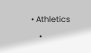• Athletics
    •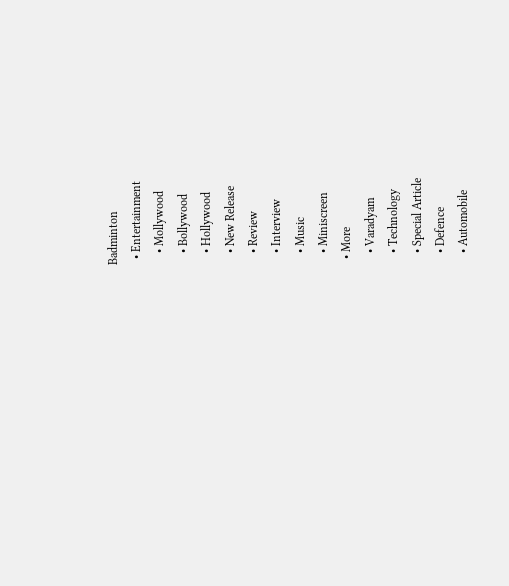Badminton
  • Entertainment
    • Mollywood
    • Bollywood
    • Hollywood
    • New Release
    • Review
    • Interview
    • Music
    • Miniscreen
  • More
    • Varadyam
    • Technology
    • Special Article
    • Defence
    • Automobile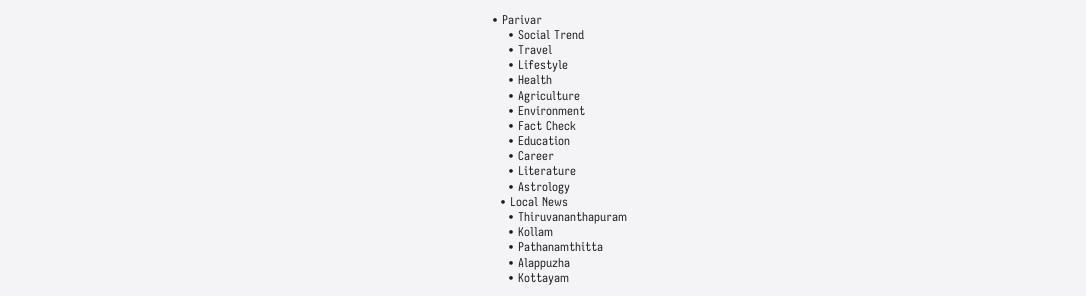• Parivar
    • Social Trend
    • Travel
    • Lifestyle
    • Health
    • Agriculture
    • Environment
    • Fact Check
    • Education
    • Career
    • Literature
    • Astrology
  • Local News
    • Thiruvananthapuram
    • Kollam
    • Pathanamthitta
    • Alappuzha
    • Kottayam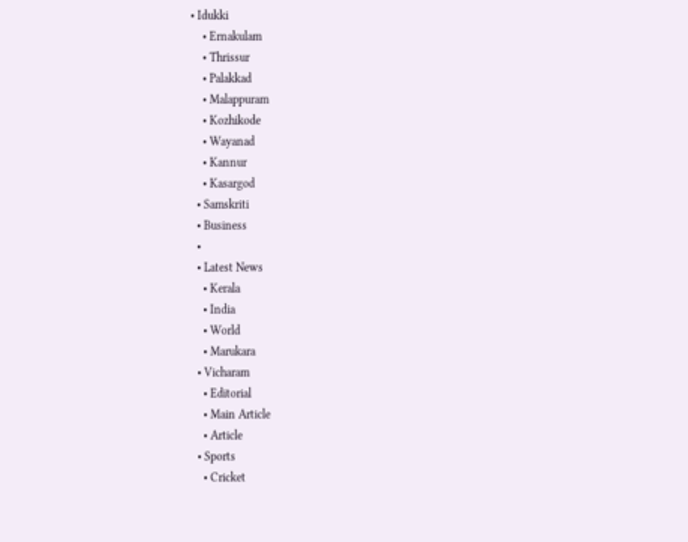• Idukki
    • Ernakulam
    • Thrissur
    • Palakkad
    • Malappuram
    • Kozhikode
    • Wayanad
    • Kannur
    • Kasargod
  • Samskriti
  • Business
  •
  • Latest News
    • Kerala
    • India
    • World
    • Marukara
  • Vicharam
    • Editorial
    • Main Article
    • Article
  • Sports
    • Cricket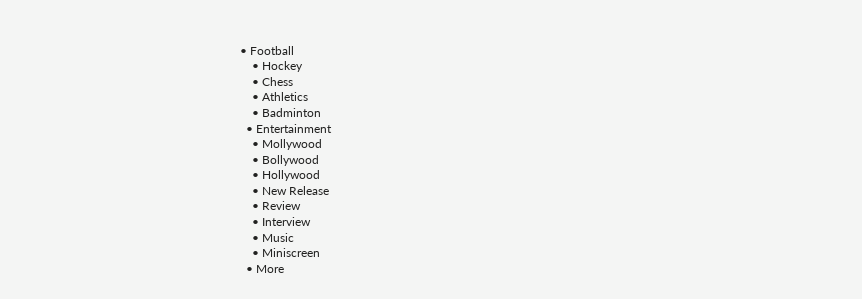• Football
    • Hockey
    • Chess
    • Athletics
    • Badminton
  • Entertainment
    • Mollywood
    • Bollywood
    • Hollywood
    • New Release
    • Review
    • Interview
    • Music
    • Miniscreen
  • More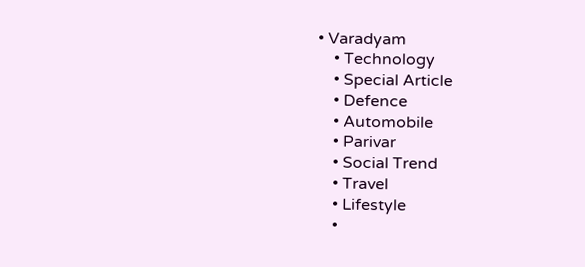• Varadyam
    • Technology
    • Special Article
    • Defence
    • Automobile
    • Parivar
    • Social Trend
    • Travel
    • Lifestyle
    •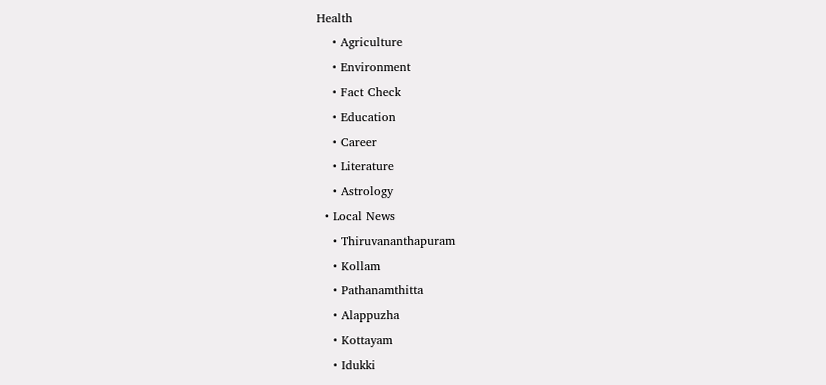Health
    • Agriculture
    • Environment
    • Fact Check
    • Education
    • Career
    • Literature
    • Astrology
  • Local News
    • Thiruvananthapuram
    • Kollam
    • Pathanamthitta
    • Alappuzha
    • Kottayam
    • Idukki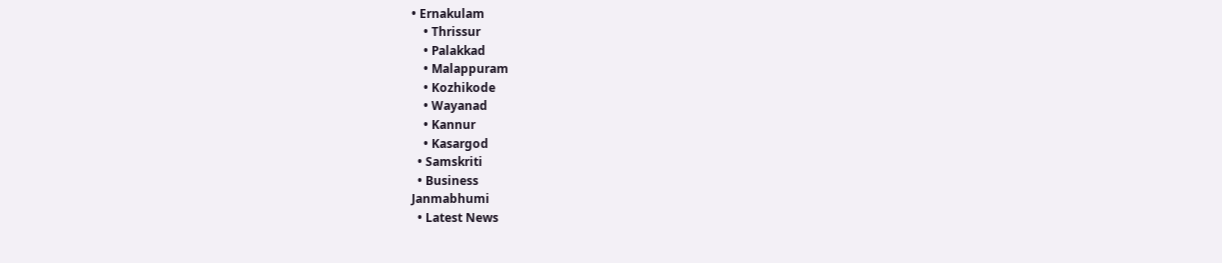• Ernakulam
    • Thrissur
    • Palakkad
    • Malappuram
    • Kozhikode
    • Wayanad
    • Kannur
    • Kasargod
  • Samskriti
  • Business
Janmabhumi
  • Latest News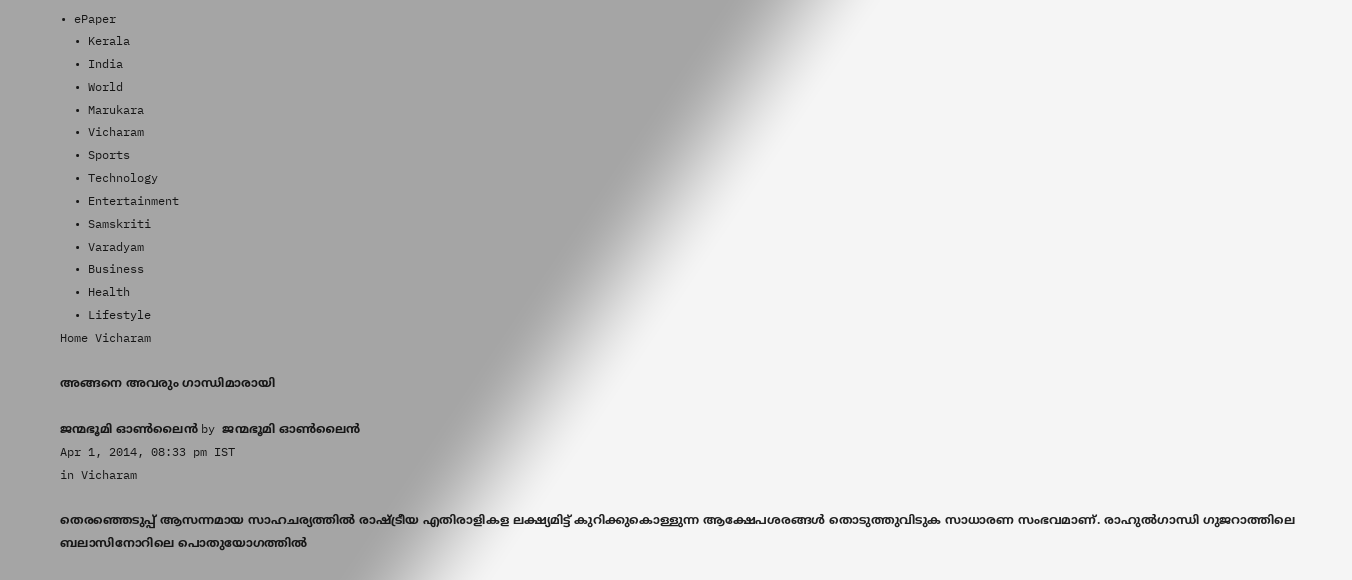• ePaper
  • Kerala
  • India
  • World
  • Marukara
  • Vicharam
  • Sports
  • Technology
  • Entertainment
  • Samskriti
  • Varadyam
  • Business
  • Health
  • Lifestyle
Home Vicharam

അങ്ങനെ അവരും ഗാന്ധിമാരായി

ജന്മഭൂമി ഓണ്‍ലൈന്‍ by ജന്മഭൂമി ഓണ്‍ലൈന്‍
Apr 1, 2014, 08:33 pm IST
in Vicharam

തെരഞ്ഞെടുപ്പ്‌ ആസന്നമായ സാഹചര്യത്തില്‍ രാഷ്‌ട്രീയ എതിരാളികള ലക്ഷ്യമിട്ട്‌ കുറിക്കുകൊള്ളുന്ന ആക്ഷേപശരങ്ങള്‍ തൊടുത്തുവിടുക സാധാരണ സംഭവമാണ്‌. രാഹുല്‍ഗാന്ധി ഗുജറാത്തിലെ ബലാസിനോറിലെ പൊതുയോഗത്തില്‍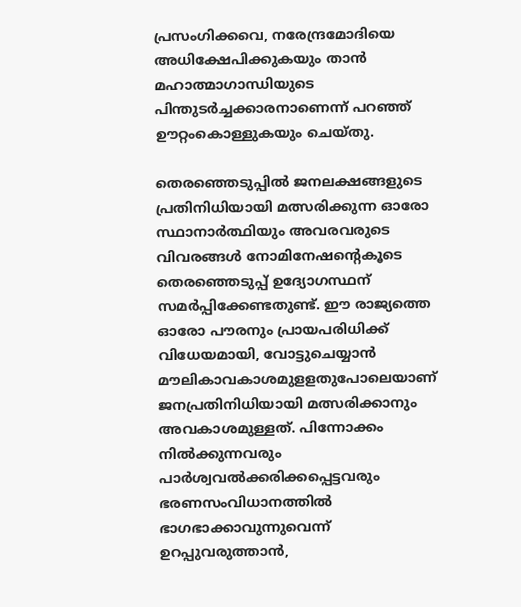പ്രസംഗിക്കവെ, നരേന്ദ്രമോദിയെ അധിക്ഷേപിക്കുകയും താന്‍ മഹാത്മാഗാന്ധിയുടെ പിന്തുടര്‍ച്ചക്കാരനാണെന്ന്‌ പറഞ്ഞ്‌ ഊറ്റംകൊള്ളുകയും ചെയ്തു.

തെരഞ്ഞെടുപ്പില്‍ ജനലക്ഷങ്ങളുടെ പ്രതിനിധിയായി മത്സരിക്കുന്ന ഓരോ സ്ഥാനാര്‍ത്ഥിയും അവരവരുടെ വിവരങ്ങള്‍ നോമിനേഷന്റെകൂടെ തെരഞ്ഞെടുപ്പ്‌ ഉദ്യോഗസ്ഥന്‌ സമര്‍പ്പിക്കേണ്ടതുണ്ട്‌. ഈ രാജ്യത്തെ ഓരോ പൗരനും പ്രായപരിധിക്ക്‌ വിധേയമായി, വോട്ടുചെയ്യാന്‍ മൗലികാവകാശമുളളതുപോലെയാണ്‌ ജനപ്രതിനിധിയായി മത്സരിക്കാനും അവകാശമുള്ളത്‌. പിന്നോക്കം നില്‍ക്കുന്നവരും പാര്‍ശ്വവല്‍ക്കരിക്കപ്പെട്ടവരും ഭരണസംവിധാനത്തില്‍ ഭാഗഭാക്കാവുന്നുവെന്ന്‌ ഉറപ്പുവരുത്താന്‍,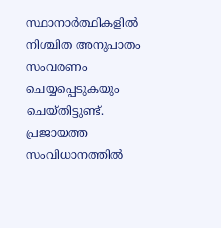സ്ഥാനാര്‍ത്ഥികളില്‍ നിശ്ചിത അനുപാതം സംവരണം ചെയ്യപ്പെടുകയും ചെയ്തിട്ടുണ്ട്‌. പ്രജായത്ത സംവിധാനത്തില്‍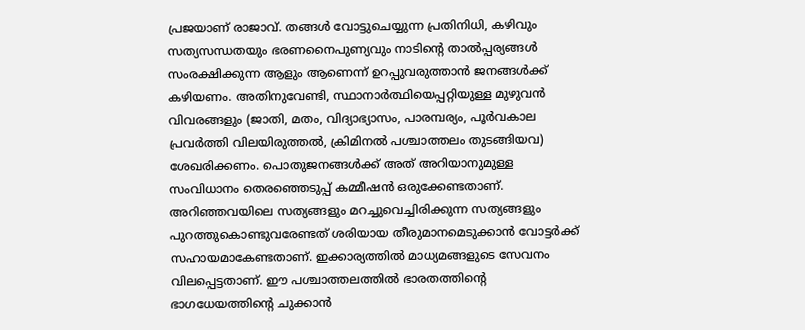പ്രജയാണ്‌ രാജാവ്‌. തങ്ങള്‍ വോട്ടുചെയ്യുന്ന പ്രതിനിധി, കഴിവും സത്യസന്ധതയും ഭരണനൈപുണ്യവും നാടിന്റെ താല്‍പ്പര്യങ്ങള്‍ സംരക്ഷിക്കുന്ന ആളും ആണെന്ന്‌ ഉറപ്പുവരുത്താന്‍ ജനങ്ങള്‍ക്ക്‌ കഴിയണം. അതിനുവേണ്ടി, സ്ഥാനാര്‍ത്ഥിയെപ്പറ്റിയുള്ള മുഴുവന്‍ വിവരങ്ങളും (ജാതി, മതം, വിദ്യാഭ്യാസം, പാരമ്പര്യം, പൂര്‍വകാല പ്രവര്‍ത്തി വിലയിരുത്തല്‍, ക്രിമിനല്‍ പശ്ചാത്തലം തുടങ്ങിയവ) ശേഖരിക്കണം. പൊതുജനങ്ങള്‍ക്ക്‌ അത്‌ അറിയാനുമുള്ള സംവിധാനം തെരഞ്ഞെടുപ്പ്‌ കമ്മീഷന്‍ ഒരുക്കേണ്ടതാണ്‌. അറിഞ്ഞവയിലെ സത്യങ്ങളും മറച്ചുവെച്ചിരിക്കുന്ന സത്യങ്ങളും പുറത്തുകൊണ്ടുവരേണ്ടത്‌ ശരിയായ തീരുമാനമെടുക്കാന്‍ വോട്ടര്‍ക്ക്‌ സഹായമാകേണ്ടതാണ്‌. ഇക്കാര്യത്തില്‍ മാധ്യമങ്ങളുടെ സേവനം വിലപ്പെട്ടതാണ്‌. ഈ പശ്ചാത്തലത്തില്‍ ഭാരതത്തിന്റെ ഭാഗധേയത്തിന്റെ ചുക്കാന്‍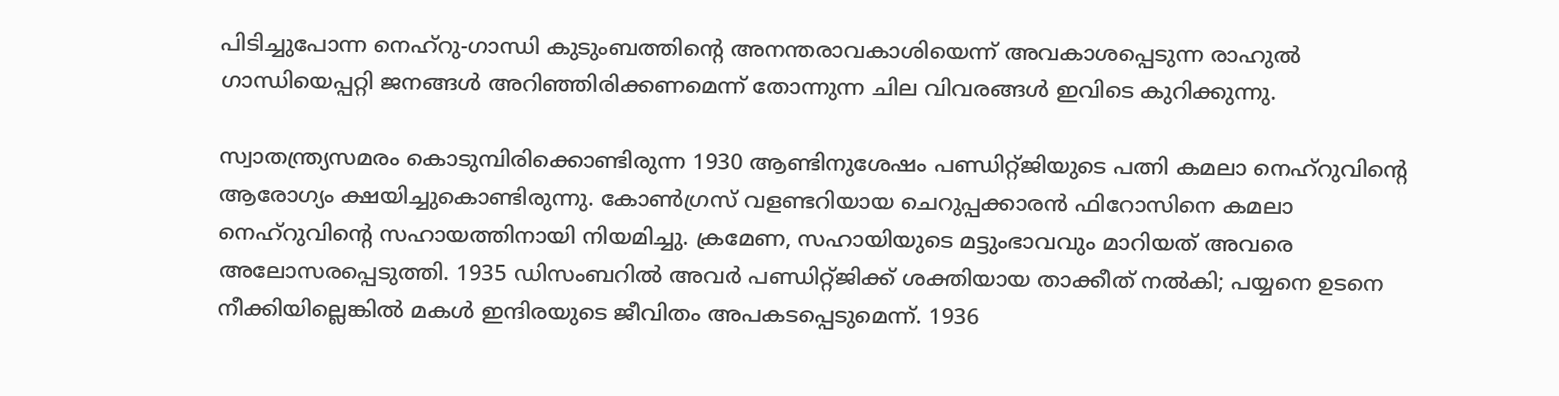പിടിച്ചുപോന്ന നെഹ്‌റു-ഗാന്ധി കുടുംബത്തിന്റെ അനന്തരാവകാശിയെന്ന്‌ അവകാശപ്പെടുന്ന രാഹുല്‍ ഗാന്ധിയെപ്പറ്റി ജനങ്ങള്‍ അറിഞ്ഞിരിക്കണമെന്ന്‌ തോന്നുന്ന ചില വിവരങ്ങള്‍ ഇവിടെ കുറിക്കുന്നു.

സ്വാതന്ത്ര്യസമരം കൊടുമ്പിരിക്കൊണ്ടിരുന്ന 1930 ആണ്ടിനുശേഷം പണ്ഡിറ്റ്ജിയുടെ പത്നി കമലാ നെഹ്‌റുവിന്റെ ആരോഗ്യം ക്ഷയിച്ചുകൊണ്ടിരുന്നു. കോണ്‍ഗ്രസ്‌ വളണ്ടറിയായ ചെറുപ്പക്കാരന്‍ ഫിറോസിനെ കമലാ നെഹ്‌റുവിന്റെ സഹായത്തിനായി നിയമിച്ചു. ക്രമേണ, സഹായിയുടെ മട്ടുംഭാവവും മാറിയത്‌ അവരെ അലോസരപ്പെടുത്തി. 1935 ഡിസംബറില്‍ അവര്‍ പണ്ഡിറ്റ്ജിക്ക്‌ ശക്തിയായ താക്കീത്‌ നല്‍കി; പയ്യനെ ഉടനെ നീക്കിയില്ലെങ്കില്‍ മകള്‍ ഇന്ദിരയുടെ ജീവിതം അപകടപ്പെടുമെന്ന്‌. 1936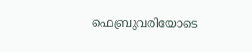ഫെബ്രുവരിയോടെ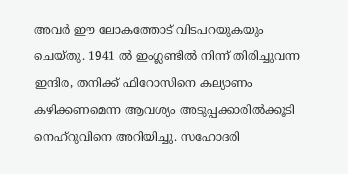അവര്‍ ഈ ലോകത്തോട്‌ വിടപറയുകയും ചെയ്തു. 1941 ല്‍ ഇംഗ്ലണ്ടില്‍ നിന്ന്‌ തിരിച്ചുവന്ന ഇന്ദിര, തനിക്ക്‌ ഫിറോസിനെ കല്യാണം കഴിക്കണമെന്ന ആവശ്യം അടുപ്പക്കാരില്‍ക്കൂടി നെഹ്‌റുവിനെ അറിയിച്ചു. സഹോദരി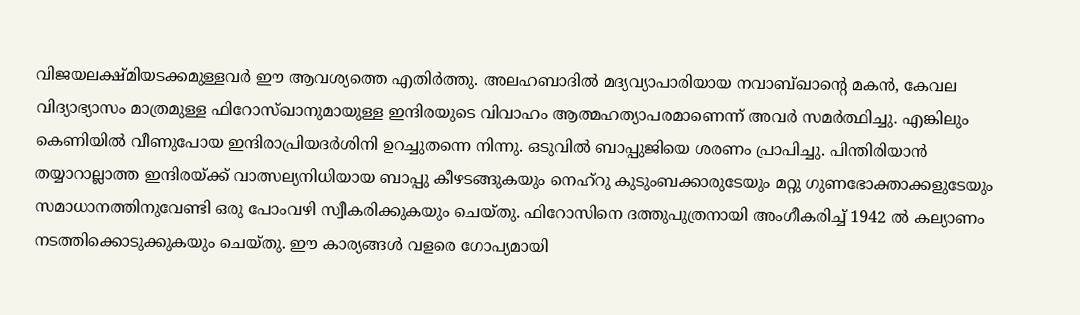വിജയലക്ഷ്മിയടക്കമുള്ളവര്‍ ഈ ആവശ്യത്തെ എതിര്‍ത്തു. അലഹബാദില്‍ മദ്യവ്യാപാരിയായ നവാബ്ഖാന്റെ മകന്‍, കേവല വിദ്യാഭ്യാസം മാത്രമുള്ള ഫിറോസ്ഖാനുമായുള്ള ഇന്ദിരയുടെ വിവാഹം ആത്മഹത്യാപരമാണെന്ന്‌ അവര്‍ സമര്‍ത്ഥിച്ചു. എങ്കിലും കെണിയില്‍ വീണുപോയ ഇന്ദിരാപ്രിയദര്‍ശിനി ഉറച്ചുതന്നെ നിന്നു. ഒടുവില്‍ ബാപ്പുജിയെ ശരണം പ്രാപിച്ചു. പിന്തിരിയാന്‍ തയ്യാറാല്ലാത്ത ഇന്ദിരയ്‌ക്ക്‌ വാത്സല്യനിധിയായ ബാപ്പു കീഴടങ്ങുകയും നെഹ്‌റു കുടുംബക്കാരുടേയും മറ്റു ഗുണഭോക്താക്കളുടേയും സമാധാനത്തിനുവേണ്ടി ഒരു പോംവഴി സ്വീകരിക്കുകയും ചെയ്തു. ഫിറോസിനെ ദത്തുപുത്രനായി അംഗീകരിച്ച്‌ 1942 ല്‍ കല്യാണം നടത്തിക്കൊടുക്കുകയും ചെയ്തു. ഈ കാര്യങ്ങള്‍ വളരെ ഗോപ്യമായി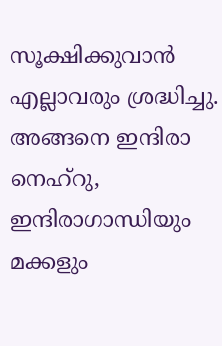സൂക്ഷിക്കുവാന്‍ എല്ലാവരും ശ്രദ്ധിച്ചു. അങ്ങനെ ഇന്ദിരാ നെഹ്‌റു, ഇന്ദിരാഗാന്ധിയും മക്കളും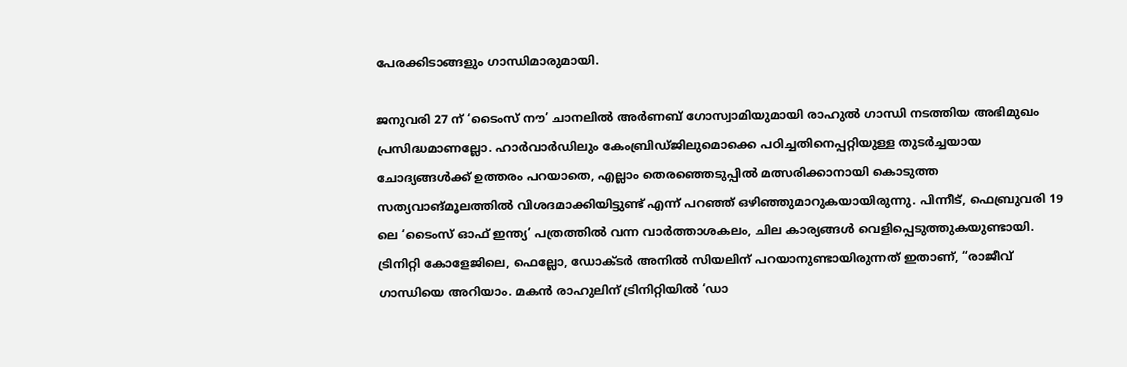പേരക്കിടാങ്ങളും ഗാന്ധിമാരുമായി.

ജനുവരി 27 ന്‌ ‘ടൈംസ്‌ നൗ’ ചാനലില്‍ അര്‍ണബ്‌ ഗോസ്വാമിയുമായി രാഹുല്‍ ഗാന്ധി നടത്തിയ അഭിമുഖം പ്രസിദ്ധമാണല്ലോ. ഹാര്‍വാര്‍ഡിലും കേംബ്രിഡ്ജിലുമൊക്കെ പഠിച്ചതിനെപ്പറ്റിയുള്ള തുടര്‍ച്ചയായ ചോദ്യങ്ങള്‍ക്ക്‌ ഉത്തരം പറയാതെ, എല്ലാം തെരഞ്ഞെടുപ്പില്‍ മത്സരിക്കാനായി കൊടുത്ത സത്യവാങ്മൂലത്തില്‍ വിശദമാക്കിയിട്ടുണ്ട്‌ എന്ന്‌ പറഞ്ഞ്‌ ഒഴിഞ്ഞുമാറുകയായിരുന്നു. പിന്നീട്‌, ഫെബ്രുവരി 19 ലെ ‘ടൈംസ്‌ ഓഫ്‌ ഇന്ത്യ’ പത്രത്തില്‍ വന്ന വാര്‍ത്താശകലം, ചില കാര്യങ്ങള്‍ വെളിപ്പെടുത്തുകയുണ്ടായി. ട്രിനിറ്റി കോളേജിലെ, ഫെല്ലോ, ഡോക്ടര്‍ അനില്‍ സിയലിന്‌ പറയാനുണ്ടായിരുന്നത്‌ ഇതാണ്‌, “രാജീവ്‌ ഗാന്ധിയെ അറിയാം. മകന്‍ രാഹുലിന്‌ ട്രിനിറ്റിയില്‍ ‘ഡാ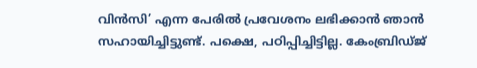വിന്‍സി’ എന്ന പേരില്‍ പ്രവേശനം ലഭിക്കാന്‍ ഞാന്‍ സഹായിച്ചിട്ടുണ്ട്‌. പക്ഷെ, പഠിപ്പിച്ചിട്ടില്ല. കേംബ്രിഡ്ജ്‌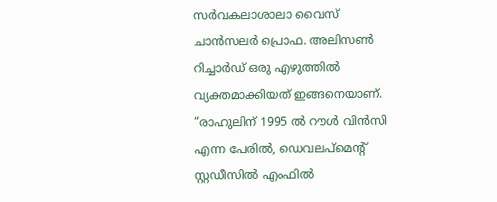സര്‍വകലാശാലാ വൈസ്‌ ചാന്‍സലര്‍ പ്രൊഫ. അലിസണ്‍ റിച്ചാര്‍ഡ്‌ ഒരു എഴുത്തില്‍ വ്യക്തമാക്കിയത്‌ ഇങ്ങനെയാണ്‌.
“രാഹുലിന്‌ 1995 ല്‍ റൗള്‍ വിന്‍സി എന്ന പേരില്‍, ഡെവലപ്മെന്റ്‌ സ്റ്റഡീസില്‍ എംഫില്‍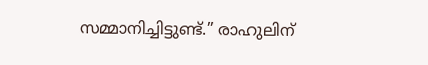സമ്മാനിച്ചിട്ടുണ്ട്‌.” രാഹുലിന്‌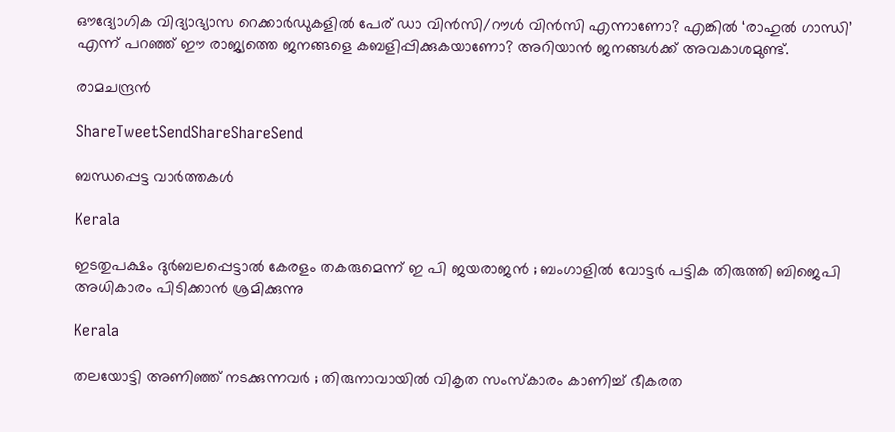ഔദ്യോഗിക വിദ്യാഭ്യാസ റെക്കാര്‍ഡുകളില്‍ പേര്‌ ഡാ വിന്‍സി/റൗള്‍ വിന്‍സി എന്നാണോ? എങ്കില്‍ ‘രാഹുല്‍ ഗാന്ധി’ എന്ന്‌ പറഞ്ഞ്‌ ഈ രാജ്യത്തെ ജനങ്ങളെ കബളിപ്പിക്കുകയാണോ? അറിയാന്‍ ജനങ്ങള്‍ക്ക്‌ അവകാശമുണ്ട്‌.

രാമചന്ദ്രന്‍

ShareTweetSendShareShareSend

ബന്ധപ്പെട്ട വാര്‍ത്തകള്‍

Kerala

ഇടതുപക്ഷം ദുർബലപ്പെട്ടാൽ കേരളം തകരുമെന്ന് ഇ പി ജയരാജൻ ; ബംഗാളിൽ വോട്ടർ പട്ടിക തിരുത്തി ബിജെപി അധികാരം പിടിക്കാൻ ശ്രമിക്കുന്നു

Kerala

തലയോട്ടി അണിഞ്ഞ് നടക്കുന്നവർ ; തിരുനാവായിൽ വികൃത സംസ്കാരം കാണിച്ച് ഭീകരത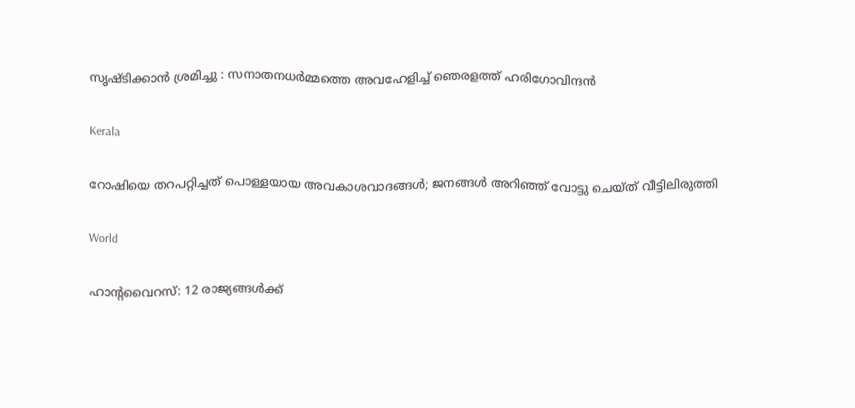സൃഷ്ടിക്കാൻ ശ്രമിച്ചു : സനാതനധർമ്മത്തെ അവഹേളിച്ച് ഞെരളത്ത് ഹരിഗോവിന്ദൻ

Kerala

റോഷിയെ തറപറ്റിച്ചത് പൊള്ളയായ അവകാശവാദങ്ങള്‍; ജനങ്ങള്‍ അറിഞ്ഞ് വോട്ടു ചെയ്ത് വീട്ടിലിരുത്തി

World

ഹാൻ്റവൈറസ്: 12 രാജ്യങ്ങൾക്ക്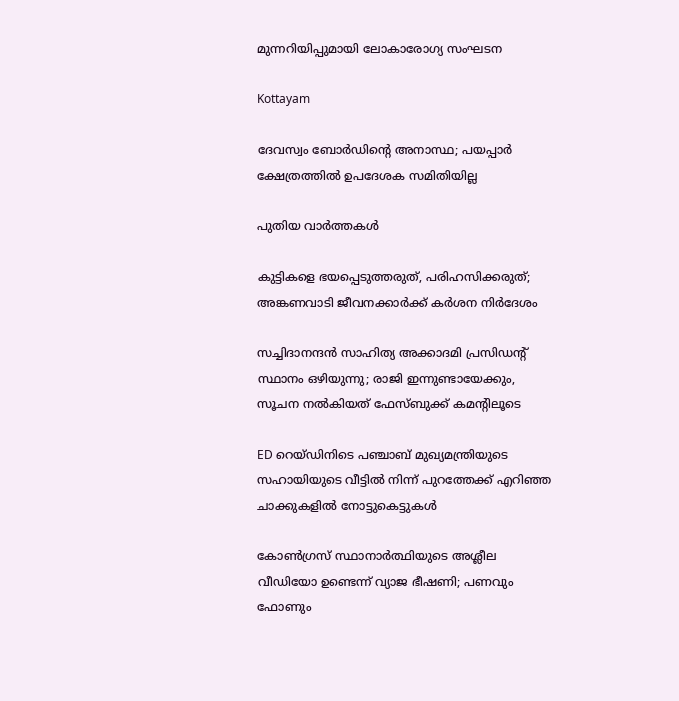മുന്നറിയിപ്പുമായി ലോകാരോഗ്യ സംഘടന

Kottayam

ദേവസ്വം ബോര്‍ഡിന്റെ അനാസ്ഥ; പയപ്പാര്‍ ക്ഷേത്രത്തില്‍ ഉപദേശക സമിതിയില്ല

പുതിയ വാര്‍ത്തകള്‍

കുട്ടികളെ ഭയപ്പെടുത്തരുത്, പരിഹസിക്കരുത്; അങ്കണവാടി ജീവനക്കാർക്ക് കർശന നിർദേശം

സച്ചിദാനന്ദൻ സാഹിത്യ അക്കാദമി പ്രസിഡന്റ് സ്ഥാനം ഒഴിയുന്നു; രാജി ഇന്നുണ്ടായേക്കും, സൂചന നൽകിയത് ഫേസ്ബുക്ക് കമന്റിലൂടെ

ED റെയ്ഡിനിടെ പഞ്ചാബ് മുഖ്യമന്ത്രിയുടെ സഹായിയുടെ വീട്ടിൽ നിന്ന് പുറത്തേക്ക് എറിഞ്ഞ ചാക്കുകളിൽ നോട്ടുകെട്ടുകൾ

കോൺഗ്രസ് സ്ഥാനാർത്ഥിയുടെ അശ്ലീല വീഡിയോ ഉണ്ടെന്ന് വ്യാജ ഭീഷണി; പണവും ഫോണും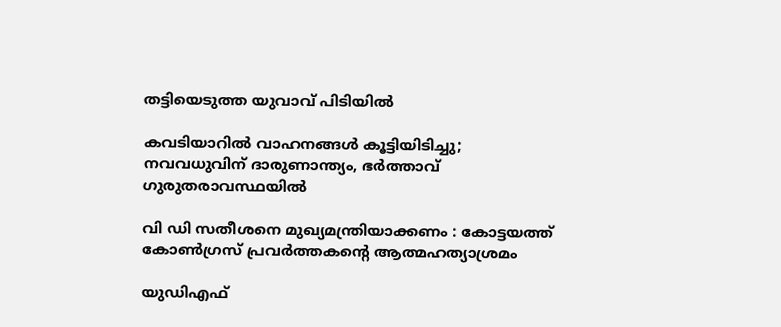തട്ടിയെടുത്ത യുവാവ് പിടിയിൽ

കവടിയാറിൽ വാഹനങ്ങൾ കൂട്ടിയിടിച്ചു; നവവധുവിന് ദാരുണാന്ത്യം, ഭർത്താവ് ഗുരുതരാവസ്ഥയിൽ

വി ഡി സതീശനെ മുഖ്യമന്ത്രിയാക്കണം : കോട്ടയത്ത് കോൺഗ്രസ് പ്രവർത്തകന്റെ ആത്മഹത്യാശ്രമം

യുഡിഎഫ്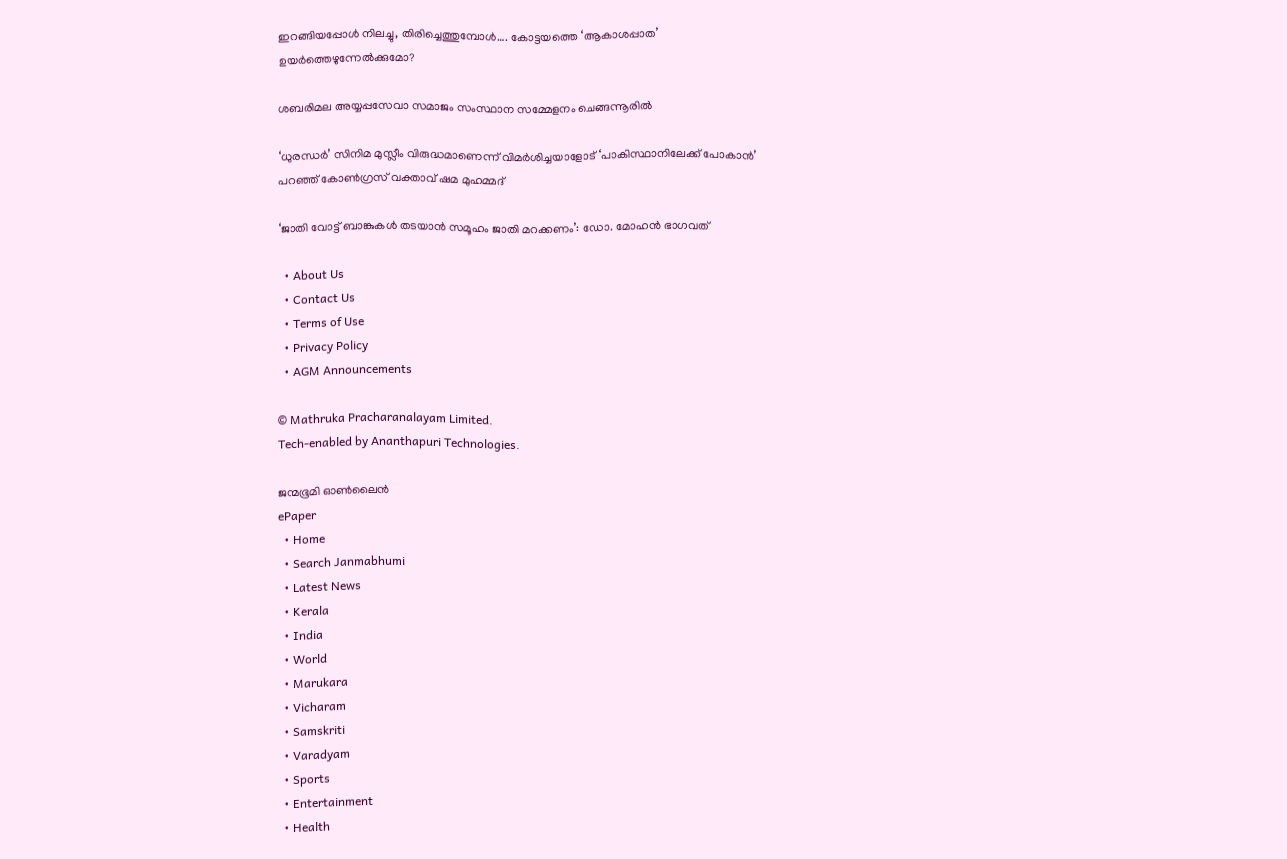ഇറങ്ങിയപ്പോള്‍ നിലച്ചു, തിരിച്ചെത്തുമ്പോള്‍…. കോട്ടയത്തെ ‘ആകാശപ്പാത’ ഉയര്‍ത്തെഴുന്നേല്‍ക്കുമോ?

ശബരിമല അയ്യപ്പസേവാ സമാജം സംസ്ഥാന സമ്മേളനം ചെങ്ങന്നൂരില്‍

‘ധുരന്ധർ’ സിനിമ മുസ്ലീം വിരുദ്ധമാണെന്ന് വിമർശിച്ചയാളോട് ‘പാകിസ്ഥാനിലേക്ക് പോകാൻ’ പറഞ്ഞ് കോൺഗ്രസ് വക്താവ് ഷമ മുഹമ്മദ്

‘ജാതി വോട്ട് ബാങ്കുകള്‍ തടയാന്‍ സമൂഹം ജാതി മറക്കണം’: ഡോ. മോഹന്‍ ഭാഗവത്

  • About Us
  • Contact Us
  • Terms of Use
  • Privacy Policy
  • AGM Announcements

© Mathruka Pracharanalayam Limited.
Tech-enabled by Ananthapuri Technologies.

ജന്മഭൂമി ഓണ്‍ലൈന്‍
ePaper
  • Home
  • Search Janmabhumi
  • Latest News
  • Kerala
  • India
  • World
  • Marukara
  • Vicharam
  • Samskriti
  • Varadyam
  • Sports
  • Entertainment
  • Health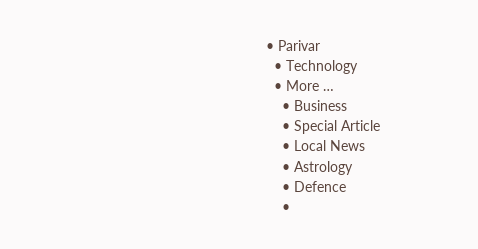• Parivar
  • Technology
  • More …
    • Business
    • Special Article
    • Local News
    • Astrology
    • Defence
    •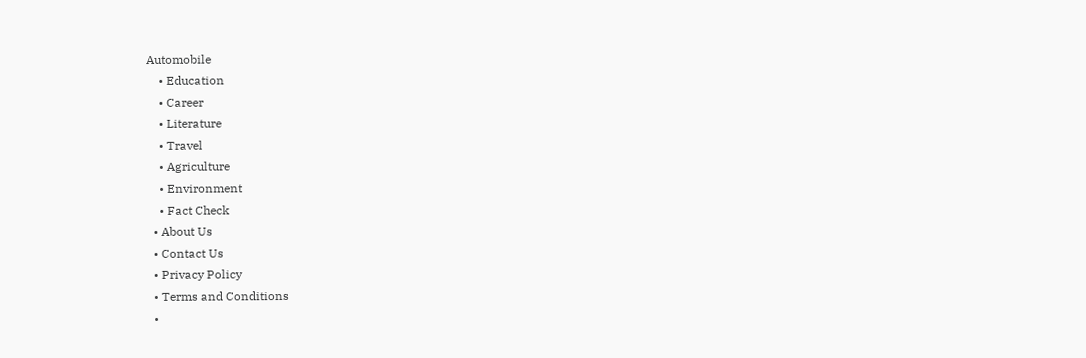Automobile
    • Education
    • Career
    • Literature
    • Travel
    • Agriculture
    • Environment
    • Fact Check
  • About Us
  • Contact Us
  • Privacy Policy
  • Terms and Conditions
  •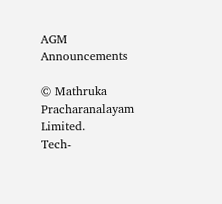AGM Announcements

© Mathruka Pracharanalayam Limited.
Tech-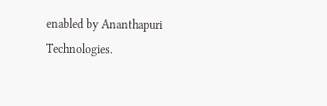enabled by Ananthapuri Technologies.